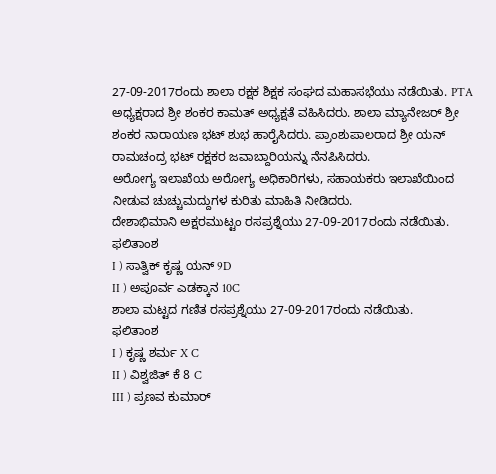27-09-2017ರಂದು ಶಾಲಾ ರಕ್ಷಕ ಶಿಕ್ಷಕ ಸಂಘದ ಮಹಾಸಭೆಯು ನಡೆಯಿತು. PTA ಅಧ್ಯಕ್ಷರಾದ ಶ್ರೀ ಶಂಕರ ಕಾಮತ್ ಅಧ್ಯಕ್ಷತೆ ವಹಿಸಿದರು. ಶಾಲಾ ಮ್ಯಾನೇಜರ್ ಶ್ರೀ ಶಂಕರ ನಾರಾಯಣ ಭಟ್ ಶುಭ ಹಾರೈಸಿದರು. ಪ್ರಾಂಶುಪಾಲರಾದ ಶ್ರೀ ಯನ್ ರಾಮಚಂದ್ರ ಭಟ್ ರಕ್ಷಕರ ಜವಾಬ್ದಾರಿಯನ್ನು ನೆನಪಿಸಿದರು.
ಅರೋಗ್ಯ ಇಲಾಖೆಯ ಅರೋಗ್ಯ ಅಧಿಕಾರಿಗಳು, ಸಹಾಯಕರು ಇಲಾಖೆಯಿಂದ ನೀಡುವ ಚುಚ್ಚುಮದ್ದುಗಳ ಕುರಿತು ಮಾಹಿತಿ ನೀಡಿದರು.
ದೇಶಾಭಿಮಾನಿ ಅಕ್ಷರಮುಟ್ಟಂ ರಸಪ್ರಶ್ನೆಯು 27-09-2017ರಂದು ನಡೆಯಿತು.
ಫಲಿತಾಂಶ
I ) ಸಾತ್ವಿಕ್ ಕೃಷ್ಣ ಯನ್ 9D
II ) ಅಪೂರ್ವ ಎಡಕ್ಕಾನ 10C
ಶಾಲಾ ಮಟ್ಟದ ಗಣಿತ ರಸಪ್ರಶ್ನೆಯು 27-09-2017ರಂದು ನಡೆಯಿತು.
ಫಲಿತಾಂಶ
I ) ಕೃಷ್ಣ ಶರ್ಮ X C
II ) ವಿಶ್ವಜಿತ್ ಕೆ 8 C
III ) ಪ್ರಣವ ಕುಮಾರ್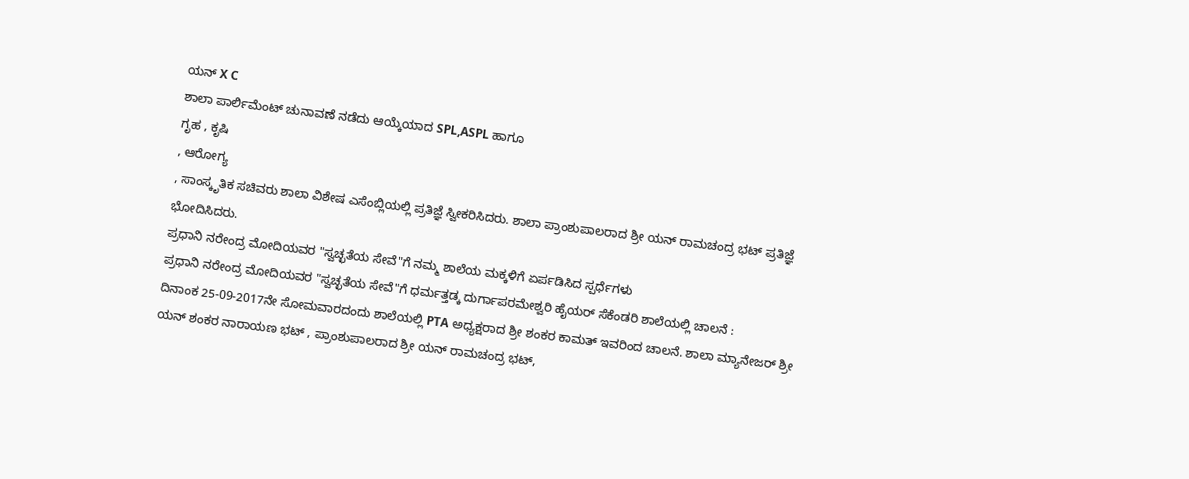ಯನ್ X C
ಶಾಲಾ ಪಾರ್ಲಿಮೆಂಟ್ ಚುನಾವಣೆ ನಡೆದು ಆಯ್ಕೆಯಾದ SPL,ASPL ಹಾಗೂ
ಗೃಹ , ಕೃಷಿ
, ಆರೋಗ್ಯ
, ಸಾಂಸ್ಕೃತಿಕ ಸಚಿವರು ಶಾಲಾ ವಿಶೇಷ ಎಸೆಂಬ್ಲಿಯಲ್ಲಿ ಪ್ರತಿಜ್ಞೆ ಸ್ವೀಕರಿಸಿದರು. ಶಾಲಾ ಪ್ರಾಂಶುಪಾಲರಾದ ಶ್ರೀ ಯನ್ ರಾಮಚಂದ್ರ ಭಟ್ ಪ್ರತಿಜ್ಞೆ ಭೋದಿಸಿದರು.
ಪ್ರಧಾನಿ ನರೇಂದ್ರ ಮೋದಿಯವರ "ಸ್ವಚ್ಛತೆಯ ಸೇವೆ"ಗೆ ನಮ್ಮ ಶಾಲೆಯ ಮಕ್ಕಳಿಗೆ ಏರ್ಪಡಿಸಿದ ಸ್ಪರ್ಧೆಗಳು
ಪ್ರಧಾನಿ ನರೇಂದ್ರ ಮೋದಿಯವರ "ಸ್ವಚ್ಛತೆಯ ಸೇವೆ"ಗೆ ಧರ್ಮತ್ತಡ್ಕ ದುರ್ಗಾಪರಮೇಶ್ವರಿ ಹೈಯರ್ ಸೆಕೆಂಡರಿ ಶಾಲೆಯಲ್ಲಿ ಚಾಲನೆ :
ದಿನಾಂಕ 25-09-2017ನೇ ಸೋಮವಾರದಂದು ಶಾಲೆಯಲ್ಲಿ PTA ಅಧ್ಯಕ್ಷರಾದ ಶ್ರೀ ಶಂಕರ ಕಾಮತ್ ಇವರಿಂದ ಚಾಲನೆ. ಶಾಲಾ ಮ್ಯಾನೇಜರ್ ಶ್ರೀ ಯನ್ ಶಂಕರ ನಾರಾಯಣ ಭಟ್ , ಪ್ರಾಂಶುಪಾಲರಾದ ಶ್ರೀ ಯನ್ ರಾಮಚಂದ್ರ ಭಟ್,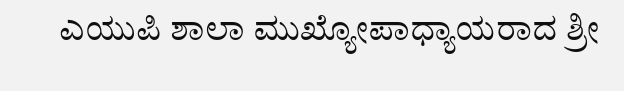ಎಯುಪಿ ಶಾಲಾ ಮುಖ್ಯೋಪಾಧ್ಯಾಯರಾದ ಶ್ರೀ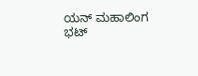ಯನ್ ಮಹಾಲಿಂಗ ಭಟ್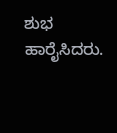ಶುಭ ಹಾರೈಸಿದರು.